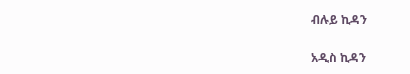ብሉይ ኪዳን

አዲስ ኪዳን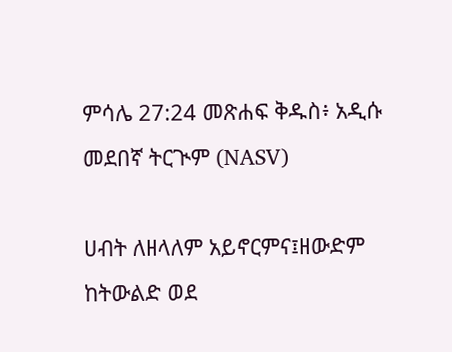ምሳሌ 27:24 መጽሐፍ ቅዱስ፥ አዲሱ መደበኛ ትርጒም (NASV)

ሀብት ለዘላለም አይኖርምና፤ዘውድም ከትውልድ ወደ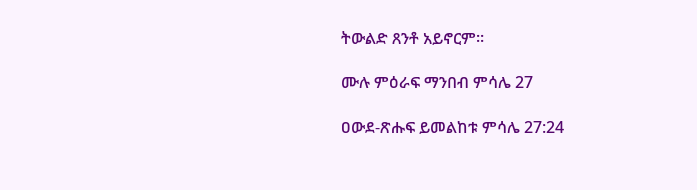ትውልድ ጸንቶ አይኖርም።

ሙሉ ምዕራፍ ማንበብ ምሳሌ 27

ዐውደ-ጽሑፍ ይመልከቱ ምሳሌ 27:24